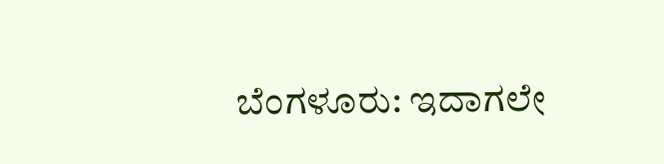ಬೆಂಗಳೂರು: ಇದಾಗಲೇ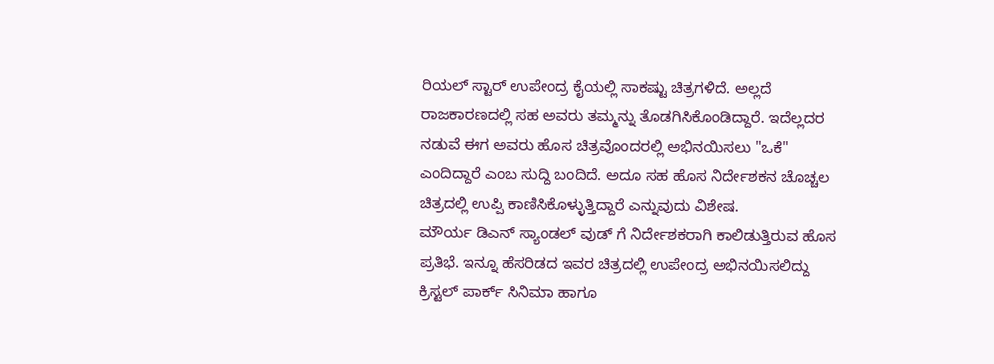ರಿಯಲ್ ಸ್ಟಾರ್ ಉಪೇಂದ್ರ ಕೈಯಲ್ಲಿ ಸಾಕಷ್ಟು ಚಿತ್ರಗಳಿದೆ. ಅಲ್ಲದೆ ರಾಜಕಾರಣದಲ್ಲಿ ಸಹ ಅವರು ತಮ್ಮನ್ನು ತೊಡಗಿಸಿಕೊಂಡಿದ್ದಾರೆ. ಇದೆಲ್ಲದರ ನಡುವೆ ಈಗ ಅವರು ಹೊಸ ಚಿತ್ರವೊಂದರಲ್ಲಿ ಅಭಿನಯಿಸಲು "ಒಕೆ" ಎಂದಿದ್ದಾರೆ ಎಂಬ ಸುದ್ದಿ ಬಂದಿದೆ. ಅದೂ ಸಹ ಹೊಸ ನಿರ್ದೇಶಕನ ಚೊಚ್ಚಲ ಚಿತ್ರದಲ್ಲಿ ಉಪ್ಪಿ ಕಾಣಿಸಿಕೊಳ್ಳುತ್ತಿದ್ದಾರೆ ಎನ್ನುವುದು ವಿಶೇಷ.
ಮೌರ್ಯ ಡಿಎನ್ ಸ್ಯಾಂಡಲ್ ವುಡ್ ಗೆ ನಿರ್ದೇಶಕರಾಗಿ ಕಾಲಿಡುತ್ತಿರುವ ಹೊಸ ಪ್ರತಿಭೆ. ಇನ್ನೂ ಹೆಸರಿಡದ ಇವರ ಚಿತ್ರದಲ್ಲಿ ಉಪೇಂದ್ರ ಅಭಿನಯಿಸಲಿದ್ದು ಕ್ರಿಸ್ಟಲ್ ಪಾರ್ಕ್ ಸಿನಿಮಾ ಹಾಗೂ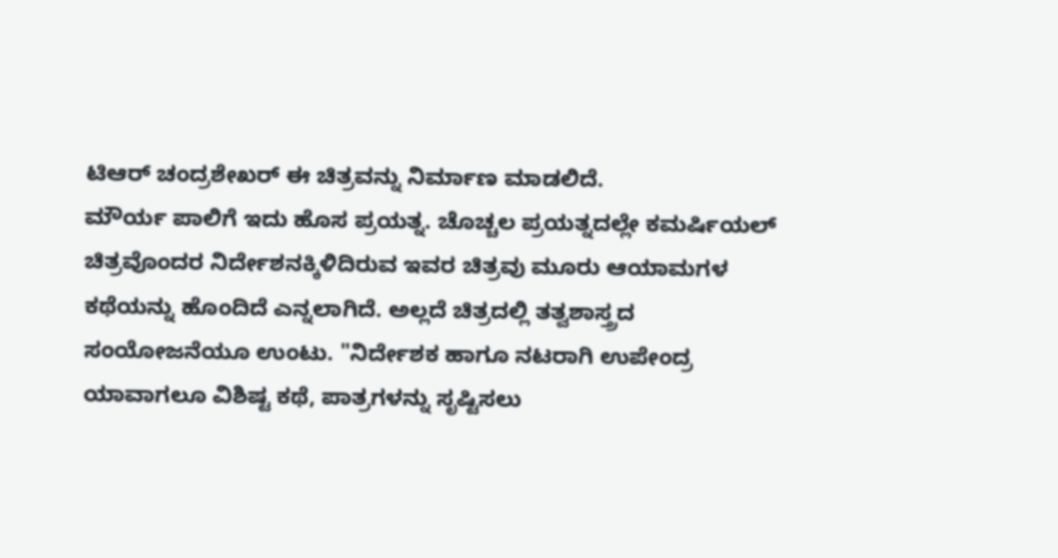ಟಿಆರ್ ಚಂದ್ರಶೇಖರ್ ಈ ಚಿತ್ರವನ್ನು ನಿರ್ಮಾಣ ಮಾಡಲಿದೆ.
ಮೌರ್ಯ ಪಾಲಿಗೆ ಇದು ಹೊಸ ಪ್ರಯತ್ನ. ಚೊಚ್ಚಲ ಪ್ರಯತ್ನದಲ್ಲೇ ಕಮರ್ಷಿಯಲ್ ಚಿತ್ರವೊಂದರ ನಿರ್ದೇಶನಕ್ಕಿಳಿದಿರುವ ಇವರ ಚಿತ್ರವು ಮೂರು ಆಯಾಮಗಳ ಕಥೆಯನ್ನು ಹೊಂದಿದೆ ಎನ್ನಲಾಗಿದೆ. ಅಲ್ಲದೆ ಚಿತ್ರದಲ್ಲಿ ತತ್ವಶಾಸ್ತ್ರದ ಸಂಯೋಜನೆಯೂ ಉಂಟು. "ನಿರ್ದೇಶಕ ಹಾಗೂ ನಟರಾಗಿ ಉಪೇಂದ್ರ ಯಾವಾಗಲೂ ವಿಶಿಷ್ಟ ಕಥೆ, ಪಾತ್ರಗಳನ್ನು ಸೃಷ್ಟಿಸಲು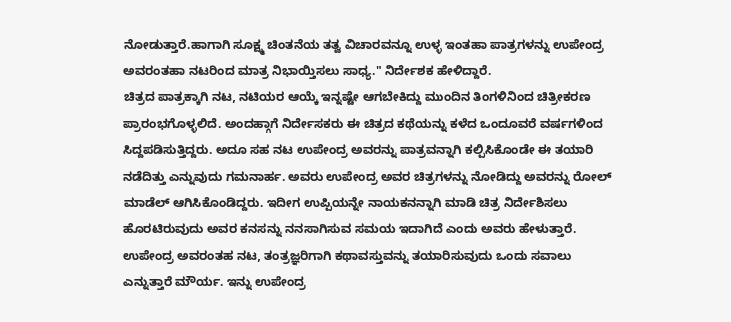ನೋಡುತ್ತಾರೆ.ಹಾಗಾಗಿ ಸೂಕ್ಷ್ಮ ಚಿಂತನೆಯ ತತ್ವ ವಿಚಾರವನ್ನೂ ಉಳ್ಳ ಇಂತಹಾ ಪಾತ್ರಗಳನ್ನು ಉಪೇಂದ್ರ ಅವರಂತಹಾ ನಟರಿಂದ ಮಾತ್ರ ನಿಭಾಯ್ತಿಸಲು ಸಾಧ್ಯ." ನಿರ್ದೇಶಕ ಹೇಳಿದ್ದಾರೆ.
ಚಿತ್ರದ ಪಾತ್ರಕ್ಕಾಗಿ ನಟ, ನಟಿಯರ ಆಯ್ಕೆ ಇನ್ನಷ್ಟೇ ಆಗಬೇಕಿದ್ದು ಮುಂದಿನ ತಿಂಗಳಿನಿಂದ ಚಿತ್ರೀಕರಣ ಪ್ರಾರಂಭಗೊಳ್ಳಲಿದೆ. ಅಂದಹ್ಗಾಗೆ ನಿರ್ದೇಸಕರು ಈ ಚಿತ್ರದ ಕಥೆಯನ್ನು ಕಳೆದ ಒಂದೂವರೆ ವರ್ಷಗಳಿಂದ ಸಿದ್ದಪಡಿಸುತ್ತಿದ್ದರು. ಅದೂ ಸಹ ನಟ ಉಪೇಂದ್ರ ಅವರನ್ನು ಪಾತ್ರವನ್ನಾಗಿ ಕಲ್ಪಿಸಿಕೊಂಡೇ ಈ ತಯಾರಿ ನಡೆದಿತ್ತು ಎನ್ನುವುದು ಗಮನಾರ್ಹ. ಅವರು ಉಪೇಂದ್ರ ಅವರ ಚಿತ್ರಗಳನ್ನು ನೋಡಿದ್ದು ಅವರನ್ನು ರೋಲ್ ಮಾಡೆಲ್ ಆಗಿಸಿಕೊಂಡಿದ್ದರು. ಇದೀಗ ಉಪ್ಪಿಯನ್ನೇ ನಾಯಕನನ್ನಾಗಿ ಮಾಡಿ ಚಿತ್ರ ನಿರ್ದೇಶಿಸಲು ಹೊರಟಿರುವುದು ಅವರ ಕನಸನ್ನು ನನಸಾಗಿಸುವ ಸಮಯ ಇದಾಗಿದೆ ಎಂದು ಅವರು ಹೇಳುತ್ತಾರೆ.
ಉಪೇಂದ್ರ ಅವರಂತಹ ನಟ, ತಂತ್ರಜ್ಞರಿಗಾಗಿ ಕಥಾವಸ್ತುವನ್ನು ತಯಾರಿಸುವುದು ಒಂದು ಸವಾಲು ಎನ್ನುತ್ತಾರೆ ಮೌರ್ಯ. ಇನ್ನು ಉಪೇಂದ್ರ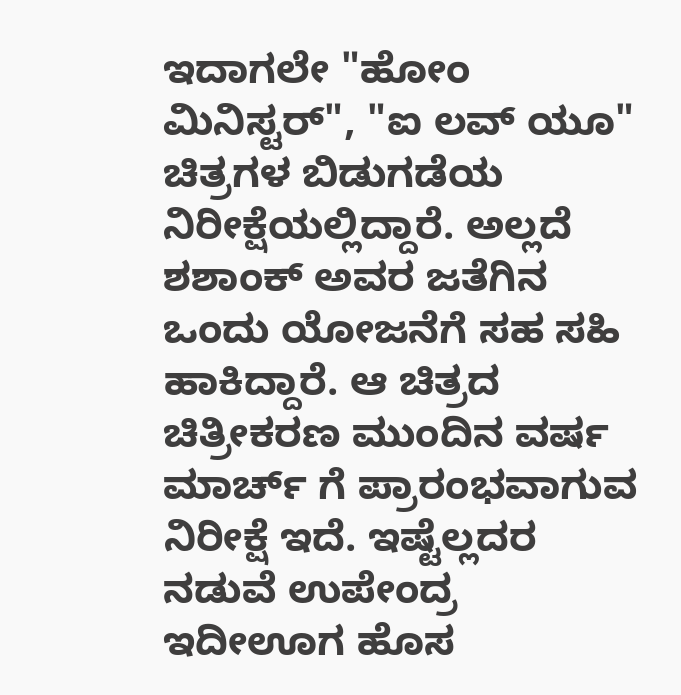ಇದಾಗಲೇ "ಹೋಂ ಮಿನಿಸ್ಟರ್", "ಐ ಲವ್ ಯೂ" ಚಿತ್ರಗಳ ಬಿಡುಗಡೆಯ ನಿರೀಕ್ಷೆಯಲ್ಲಿದ್ದಾರೆ. ಅಲ್ಲದೆ ಶಶಾಂಕ್ ಅವರ ಜತೆಗಿನ ಒಂದು ಯೋಜನೆಗೆ ಸಹ ಸಹಿ ಹಾಕಿದ್ದಾರೆ. ಆ ಚಿತ್ರದ ಚಿತ್ರೀಕರಣ ಮುಂದಿನ ವರ್ಷ ಮಾರ್ಚ್ ಗೆ ಪ್ರಾರಂಭವಾಗುವ ನಿರೀಕ್ಷೆ ಇದೆ. ಇಷ್ಟೆಲ್ಲದರ ನಡುವೆ ಉಪೇಂದ್ರ ಇದೀಊಗ ಹೊಸ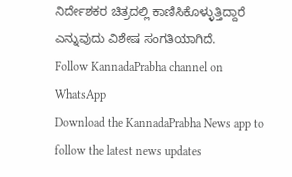ನಿರ್ದೇಶಕರ ಚಿತ್ರದಲ್ಲಿ ಕಾಣಿಸಿಕೊಳ್ಳುತ್ತಿದ್ದಾರೆ ಎನ್ನುವುದು ವಿಶೇಷ ಸಂಗತಿಯಾಗಿದೆ.
Follow KannadaPrabha channel on WhatsApp
Download the KannadaPrabha News app to follow the latest news updates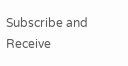Subscribe and Receive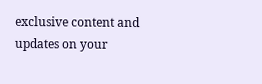exclusive content and updates on your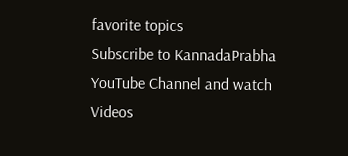favorite topics
Subscribe to KannadaPrabha YouTube Channel and watch Videos